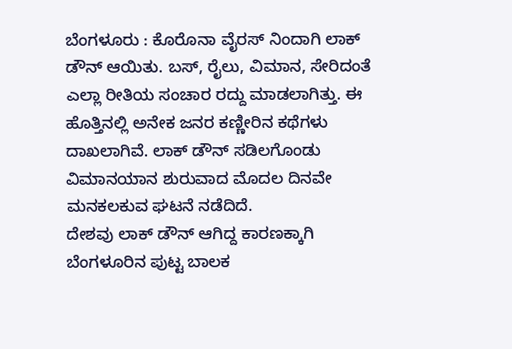ಬೆಂಗಳೂರು : ಕೊರೊನಾ ವೈರಸ್ ನಿಂದಾಗಿ ಲಾಕ್ ಡೌನ್ ಆಯಿತು. ಬಸ್, ರೈಲು, ವಿಮಾನ, ಸೇರಿದಂತೆ ಎಲ್ಲಾ ರೀತಿಯ ಸಂಚಾರ ರದ್ದು ಮಾಡಲಾಗಿತ್ತು. ಈ ಹೊತ್ತಿನಲ್ಲಿ ಅನೇಕ ಜನರ ಕಣ್ಣೀರಿನ ಕಥೆಗಳು ದಾಖಲಾಗಿವೆ. ಲಾಕ್ ಡೌನ್ ಸಡಿಲಗೊಂಡು ವಿಮಾನಯಾನ ಶುರುವಾದ ಮೊದಲ ದಿನವೇ ಮನಕಲಕುವ ಘಟನೆ ನಡೆದಿದೆ.
ದೇಶವು ಲಾಕ್ ಡೌನ್ ಆಗಿದ್ದ ಕಾರಣಕ್ಕಾಗಿ ಬೆಂಗಳೂರಿನ ಪುಟ್ಟ ಬಾಲಕ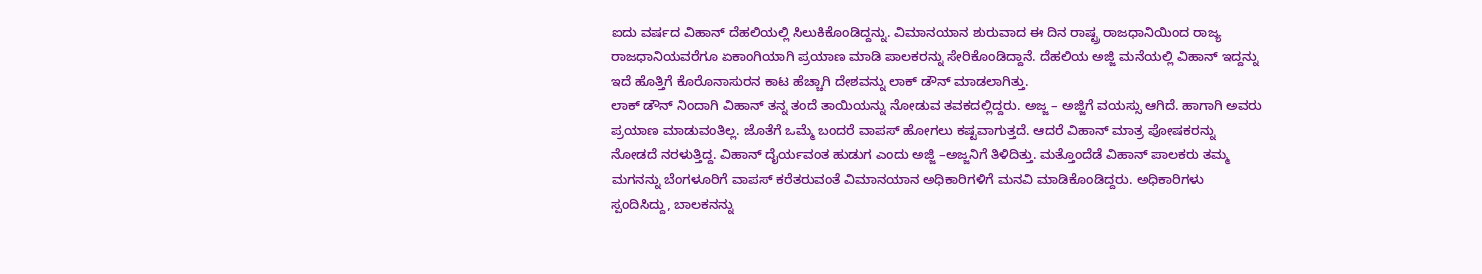ಐದು ವರ್ಷದ ವಿಹಾನ್ ದೆಹಲಿಯಲ್ಲಿ ಸಿಲುಕಿಕೊಂಡಿದ್ದನ್ನು. ವಿಮಾನಯಾನ ಶುರುವಾದ ಈ ದಿನ ರಾಷ್ಟ್ರ ರಾಜಧಾನಿಯಿಂದ ರಾಜ್ಯ ರಾಜಧಾನಿಯವರೆಗೂ ಏಕಾಂಗಿಯಾಗಿ ಪ್ರಯಾಣ ಮಾಡಿ ಪಾಲಕರನ್ನು ಸೇರಿಕೊಂಡಿದ್ದಾನೆ. ದೆಹಲಿಯ ಅಜ್ಜಿ ಮನೆಯಲ್ಲಿ ವಿಹಾನ್ ಇದ್ದನ್ನು ಇದೆ ಹೊತ್ತಿಗೆ ಕೊರೊನಾಸುರನ ಕಾಟ ಹೆಚ್ಚಾಗಿ ದೇಶವನ್ನು ಲಾಕ್ ಡೌನ್ ಮಾಡಲಾಗಿತ್ತು.
ಲಾಕ್ ಡೌನ್ ನಿಂದಾಗಿ ವಿಹಾನ್ ತನ್ನ ತಂದೆ ತಾಯಿಯನ್ನು ನೋಡುವ ತವಕದಲ್ಲಿದ್ದರು. ಅಜ್ಜ – ಅಜ್ಜಿಗೆ ವಯಸ್ಸು ಆಗಿದೆ. ಹಾಗಾಗಿ ಅವರು ಪ್ರಯಾಣ ಮಾಡುವಂತಿಲ್ಲ. ಜೊತೆಗೆ ಒಮ್ಮೆ ಬಂದರೆ ವಾಪಸ್ ಹೋಗಲು ಕಷ್ಟವಾಗುತ್ತದೆ. ಆದರೆ ವಿಹಾನ್ ಮಾತ್ರ ಪೋಷಕರನ್ನು ನೋಡದೆ ನರಳುತ್ತಿದ್ದ. ವಿಹಾನ್ ದೈರ್ಯವಂತ ಹುಡುಗ ಎಂದು ಅಜ್ಜಿ –ಅಜ್ಜನಿಗೆ ತಿಳಿದಿತ್ತು. ಮತ್ತೊಂದೆಡೆ ವಿಹಾನ್ ಪಾಲಕರು ತಮ್ಮ ಮಗನನ್ನು ಬೆಂಗಳೂರಿಗೆ ವಾಪಸ್ ಕರೆತರುವಂತೆ ವಿಮಾನಯಾನ ಅಧಿಕಾರಿಗಳಿಗೆ ಮನವಿ ಮಾಡಿಕೊಂಡಿದ್ದರು. ಅಧಿಕಾರಿಗಳು ಸ್ಪಂದಿಸಿದ್ದು, ಬಾಲಕನನ್ನು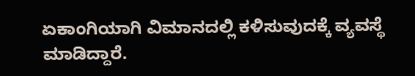ಏಕಾಂಗಿಯಾಗಿ ವಿಮಾನದಲ್ಲಿ ಕಳಿಸುವುದಕ್ಕೆ ವ್ಯವಸ್ಥೆ ಮಾಡಿದ್ದಾರೆ.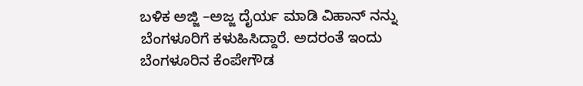ಬಳಿಕ ಅಜ್ಜಿ –ಅಜ್ಜ ದೈರ್ಯ ಮಾಡಿ ವಿಹಾನ್ ನನ್ನು ಬೆಂಗಳೂರಿಗೆ ಕಳುಹಿಸಿದ್ದಾರೆ. ಅದರಂತೆ ಇಂದು ಬೆಂಗಳೂರಿನ ಕೆಂಪೇಗೌಡ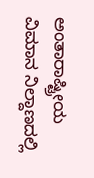ಅಂತಾರಾಷ್ಟ್ರೀಯ ವಿಮಾನ ನಿಲ್ದಾಣದಲ್ಲಿ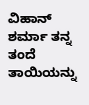ವಿಹಾನ್ ಶರ್ಮಾ ತನ್ನ ತಂದೆ ತಾಯಿಯನ್ನು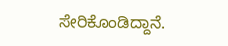ಸೇರಿಕೊಂಡಿದ್ದಾನೆ.